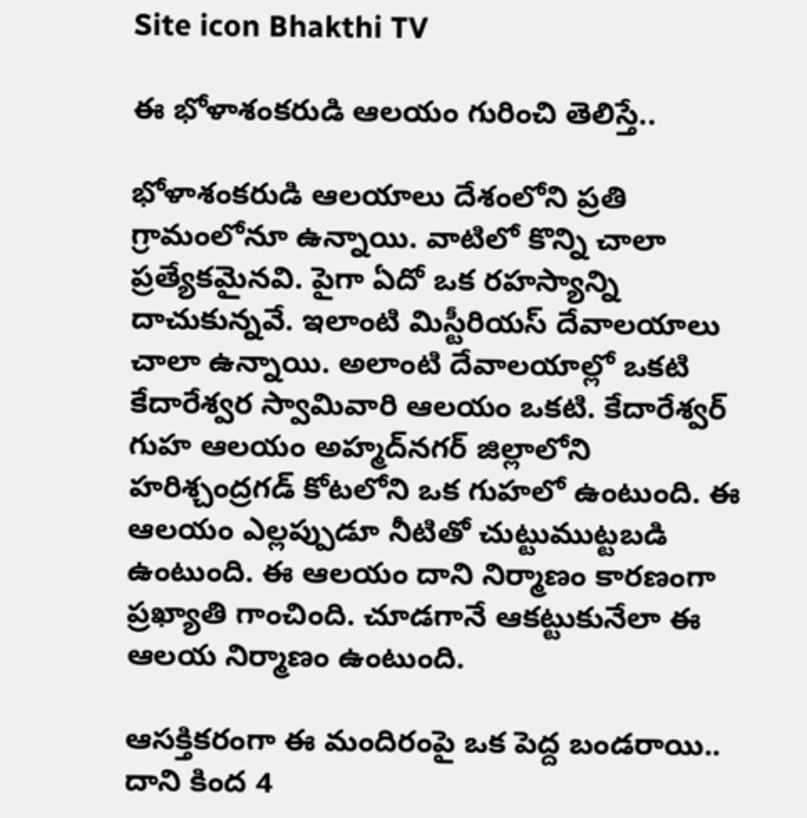Site icon Bhakthi TV

ఈ భోళాశంకరుడి ఆలయం గురించి తెలిస్తే..

భోళాశంకరుడి ఆలయాలు దేశంలోని ప్రతి గ్రామంలోనూ ఉన్నాయి. వాటిలో కొన్ని చాలా ప్రత్యేకమైనవి. పైగా ఏదో ఒక రహస్యాన్ని దాచుకున్నవే. ఇలాంటి మిస్టీరియస్ దేవాలయాలు చాలా ఉన్నాయి. అలాంటి దేవాలయాల్లో ఒకటి కేదారేశ్వర స్వామివారి ఆలయం ఒకటి. కేదారేశ్వర్ గుహ ఆలయం అహ్మద్‌నగర్ జిల్లాలోని హరిశ్చంద్రగడ్ కోటలోని ఒక గుహలో ఉంటుంది. ఈ ఆలయం ఎల్లప్పుడూ నీటితో చుట్టుముట్టబడి ఉంటుంది. ఈ ఆలయం దాని నిర్మాణం కారణంగా ప్రఖ్యాతి గాంచింది. చూడగానే ఆకట్టుకునేలా ఈ ఆలయ నిర్మాణం ఉంటుంది.

ఆసక్తికరంగా ఈ మందిరంపై ఒక పెద్ద బండరాయి.. దాని కింద 4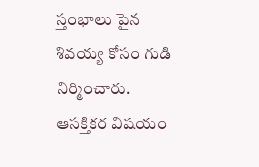స్తంభాలు పైన శివయ్య కోసం గుడి నిర్మించారు. ఆసక్తికర విషయం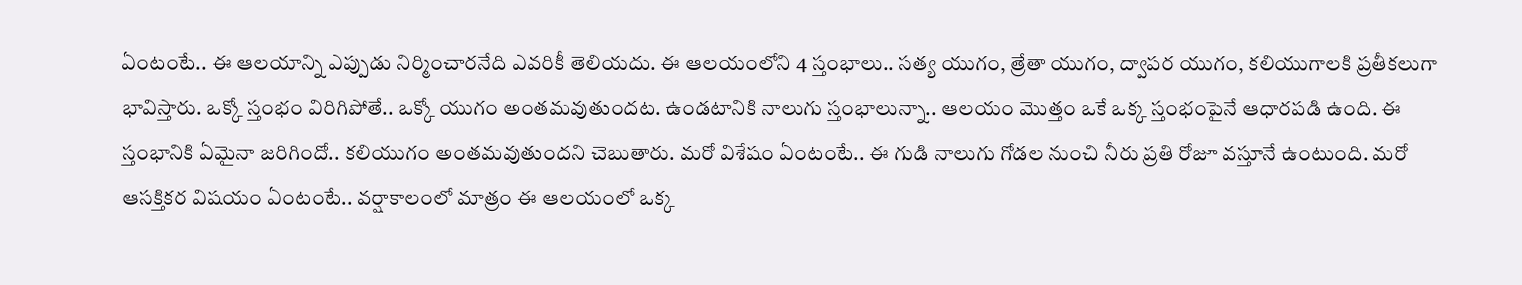ఏంటంటే.. ఈ ఆలయాన్ని ఎప్పుడు నిర్మించారనేది ఎవరికీ తెలియదు. ఈ ఆలయంలోని 4 స్తంభాలు.. సత్య యుగం, త్రేతా యుగం, ద్వాపర యుగం, కలియుగాలకి ప్రతీకలుగా భావిస్తారు. ఒక్కో స్తంభం విరిగిపోతే.. ఒక్కో యుగం అంతమవుతుందట. ఉండటానికి నాలుగు స్తంభాలున్నా.. ఆలయం మొత్తం ఒకే ఒక్క స్తంభంపైనే ఆధారపడి ఉంది. ఈ స్తంభానికి ఏమైనా జరిగిందో.. కలియుగం అంతమవుతుందని చెబుతారు. మరో విశేషం ఏంటంటే.. ఈ గుడి నాలుగు గోడల నుంచి నీరు ప్రతి రోజూ వస్తూనే ఉంటుంది. మరో ఆసక్తికర విషయం ఏంటంటే.. వర్షాకాలంలో మాత్రం ఈ ఆలయంలో ఒక్క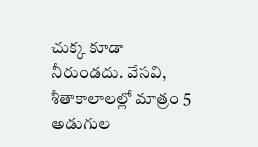చుక్క కూడా నీరుండదు. వేసవి, శీతాకాలాలల్లో మాత్రం 5 అడుగుల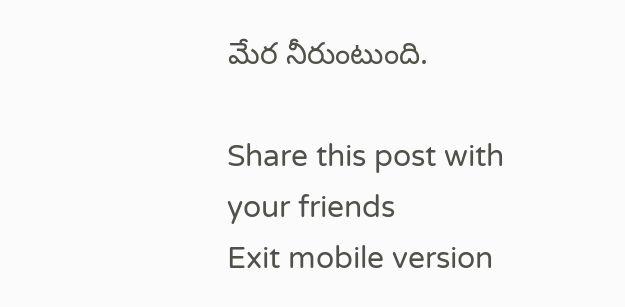మేర నీరుంటుంది.

Share this post with your friends
Exit mobile version